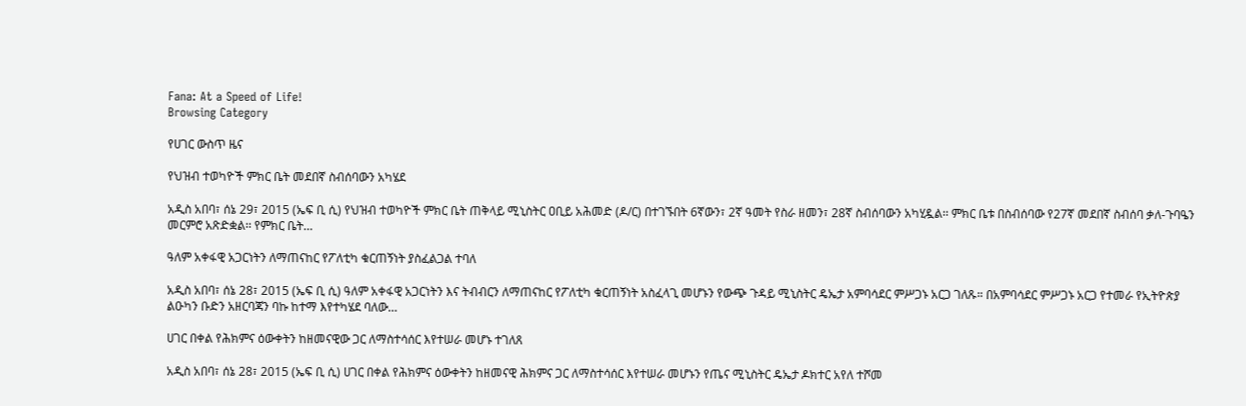Fana: At a Speed of Life!
Browsing Category

የሀገር ውስጥ ዜና

የህዝብ ተወካዮች ምክር ቤት መደበኛ ስብሰባውን አካሄደ

አዲስ አበባ፣ ሰኔ 29፣ 2015 (ኤፍ ቢ ሲ) የህዝብ ተወካዮች ምክር ቤት ጠቅላይ ሚኒስትር ዐቢይ አሕመድ (ዶ/ር) በተገኙበት 6ኛውን፣ 2ኛ ዓመት የስራ ዘመን፣ 28ኛ ስብሰባውን አካሂዷል፡፡ ምክር ቤቱ በስብሰባው የ27ኛ መደበኛ ስብሰባ ቃለ-ጉባዔን መርምሮ አጽድቋል፡፡ የምክር ቤት…

ዓለም አቀፋዊ አጋርነትን ለማጠናከር የፖለቲካ ቁርጠኝነት ያስፈልጋል ተባለ

አዲስ አበባ፣ ሰኔ 28፣ 2015 (ኤፍ ቢ ሲ) ዓለም አቀፋዊ አጋርነትን እና ትብብርን ለማጠናከር የፖለቲካ ቁርጠኝነት አስፈላጊ መሆኑን የውጭ ጉዳይ ሚኒስትር ዴኤታ አምባሳደር ምሥጋኑ አርጋ ገለጹ። በአምባሳደር ምሥጋኑ አርጋ የተመራ የኢትዮጵያ ልዑካን ቡድን አዘርባጃን ባኩ ከተማ እየተካሄደ ባለው…

ሀገር በቀል የሕክምና ዕውቀትን ከዘመናዊው ጋር ለማስተሳሰር እየተሠራ መሆኑ ተገለጸ

አዲስ አበባ፣ ሰኔ 28፣ 2015 (ኤፍ ቢ ሲ) ሀገር በቀል የሕክምና ዕውቀትን ከዘመናዊ ሕክምና ጋር ለማስተሳሰር እየተሠራ መሆኑን የጤና ሚኒስትር ዴኤታ ዶክተር አየለ ተሾመ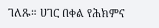ገለጹ። ሀገር በቀል የሕክምና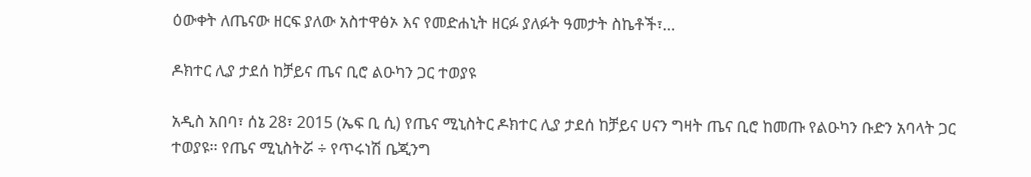ዕውቀት ለጤናው ዘርፍ ያለው አስተዋፅኦ እና የመድሐኒት ዘርፉ ያለፉት ዓመታት ስኬቶች፣…

ዶክተር ሊያ ታደሰ ከቻይና ጤና ቢሮ ልዑካን ጋር ተወያዩ

አዲስ አበባ፣ ሰኔ 28፣ 2015 (ኤፍ ቢ ሲ) የጤና ሚኒስትር ዶክተር ሊያ ታደሰ ከቻይና ሀናን ግዛት ጤና ቢሮ ከመጡ የልዑካን ቡድን አባላት ጋር ተወያዩ፡፡ የጤና ሚኒስትሯ ÷ የጥሩነሽ ቤጂንግ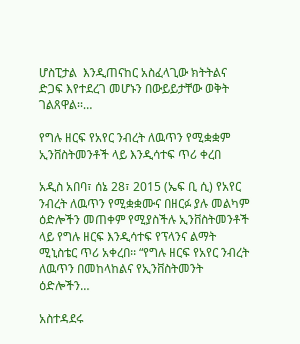ሆስፒታል  እንዲጠናከር አስፈላጊው ክትትልና ድጋፍ እየተደረገ መሆኑን በውይይታቸው ወቅት ገልጸዋል፡፡…

የግሉ ዘርፍ የአየር ንብረት ለዉጥን የሚቋቋም ኢንቨስትመንቶች ላይ እንዲሳተፍ ጥሪ ቀረበ

አዲስ አበባ፣ ሰኔ 28፣ 2015 (ኤፍ ቢ ሲ) የአየር ንብረት ለዉጥን የሚቋቋሙና በዘርፉ ያሉ መልካም ዕድሎችን መጠቀም የሚያስችሉ ኢንቨስትመንቶች ላይ የግሉ ዘርፍ እንዲሳተፍ የፕላንና ልማት ሚኒስቴር ጥሪ አቀረበ፡፡ “የግሉ ዘርፍ የአየር ንብረት ለዉጥን በመከላከልና የኢንቨስትመንት ዕድሎችን…

አስተዳደሩ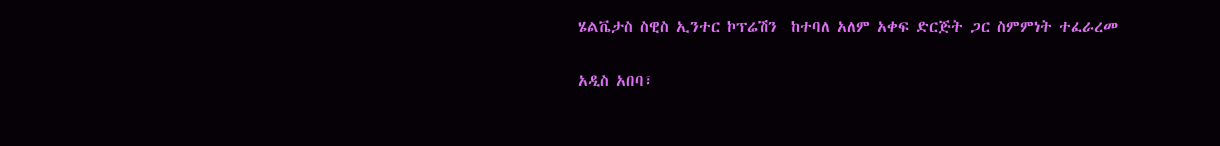ሄልቬታስ ስዊስ ኢንተር ኮፕሬሽን  ከተባለ አለም አቀፍ ድርጅት ጋር ስምምነት ተፈራረመ

አዲስ አበባ፣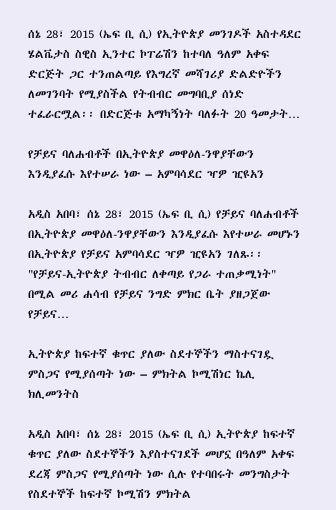ሰኔ 28፣ 2015 (ኤፍ ቢ ሲ) የኢትዮጵያ መንገዶች አስተዳደር ሄልቬታስ ስዊስ ኢንተር ኮፐሬሽን ከተባለ ዓለም አቀፍ ድርጅት ጋር ተንጠልጣይ የእግረኛ መሻገሪያ ድልድዮችን ለመገንባት የሚያስችል የትብብር መግባቢያ ሰነድ ተፈራርሟል፡፡ በድርጅቱ አማካኝነት ባለፉት 20 ዓመታት…

የቻይና ባለሐብቶች በኢትዮጵያ መዋዕለ-ንዋያቸውን እንዲያፈሱ እየተሠራ ነው – አምባሳደር ዣዎ ዢዩአን

አዲስ አበባ፣ ሰኔ 28፣ 2015 (ኤፍ ቢ ሲ) የቻይና ባለሐብቶች በኢትዮጵያ መዋዕለ-ንዋያቸውን እንዲያፈሱ እየተሠራ መሆኑን በኢትዮጵያ የቻይና አምባሳደር ዣዎ ዢዩአን ገለጹ፡፡ "የቻይና-ኢትዮጵያ ትብብር ለቀጣይ የጋራ ተጠቃሚነት" በሚል መሪ ሐሳብ የቻይና ንግድ ምክር ቤት ያዘጋጀው የቻይና…

ኢትዮጵያ ከፍተኛ ቁጥር ያለው ስደተኞችን ማስተናገዷ ምስጋና የሚያሰጣት ነው – ምክትል ኮሚሽነር ኬሊ ክሊመንትስ

አዲስ አበባ፣ ሰኔ 28፣ 2015 (ኤፍ ቢ ሲ) ኢትዮጵያ ከፍተኛ ቁጥር ያለው ስደተኞችን እያስተናገደች መሆኗ በዓለም አቀፍ ደረጃ ምስጋና የሚያሰጣት ነው ሲሉ የተባበሩት መንግስታት የስደተኞች ከፍተኛ ኮሚሽን ምክትል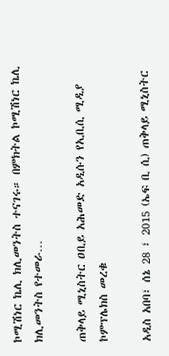ኮሚሽነር ኬሊ ክሊመንትስ ተናገሩ። በምክትል ኮሚሽነር ኬሊ ክሊመንትስ የተመራ…

ጠቅላይ ሚኒስትር ዐቢይ አሕመድ አዲሱን የኢቢሲ ሚዲያ ኮምፕሌክስ መረቁ

አዲስ አበባ፣ ሰኔ 28 ፣ 2015 (ኤፍ ቢ ሲ) ጠቅላይ ሚኒስትር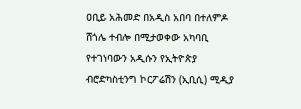ዐቢይ አሕመድ በአዲስ አበባ በተለምዶ ሸጎሌ ተብሎ በሚታወቀው አካባቢ የተገነባውን አዲሱን የኢትዮጵያ ብሮድካስቲንግ ኮርፖሬሽን (ኢቢሲ) ሚዲያ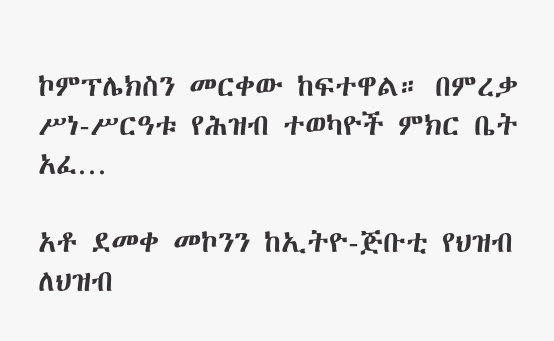ኮምፕሌክስን መርቀው ከፍተዋል። በምረቃ ሥነ-ሥርዓቱ የሕዝብ ተወካዮች ምክር ቤት አፈ…

አቶ ደመቀ መኮንን ከኢትዮ-ጅቡቲ የህዝብ ለህዝብ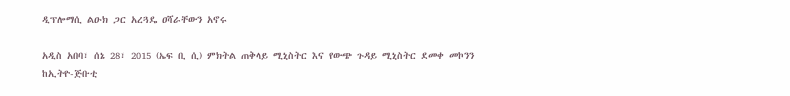ዲፕሎማሲ ልዑክ ጋር አረጓዴ ዐሻራቸውን አኖሩ

አዲስ አበባ፣ ሰኔ 28፣ 2015 (ኤፍ ቢ ሲ) ምክትል ጠቅላይ ሚኒስትር እና የውጭ ጉዳይ ሚኒስትር ደመቀ መኮንን ከኢትዮ-ጅቡቲ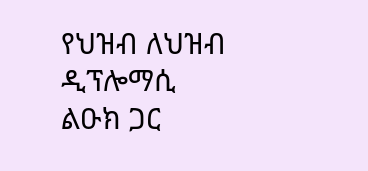የህዝብ ለህዝብ ዲፕሎማሲ ልዑክ ጋር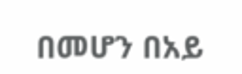በመሆን በአይ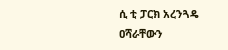ሲ ቲ ፓርክ አረንጓዴ ዐሻራቸውን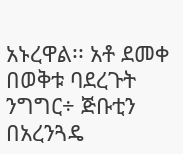አኑረዋል፡፡ አቶ ደመቀ በወቅቱ ባደረጉት ንግግር÷ ጅቡቲን በአረንጓዴ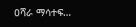ዐሻራ ማሳተፍ…